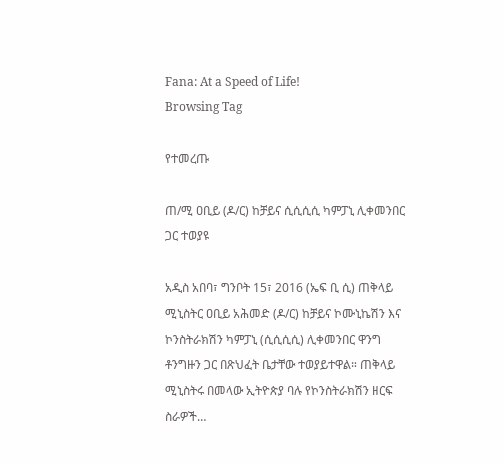Fana: At a Speed of Life!
Browsing Tag

የተመረጡ

ጠ/ሚ ዐቢይ (ዶ/ር) ከቻይና ሲሲሲሲ ካምፓኒ ሊቀመንበር ጋር ተወያዩ

አዲስ አበባ፣ ግንቦት 15፣ 2016 (ኤፍ ቢ ሲ) ጠቅላይ ሚኒስትር ዐቢይ አሕመድ (ዶ/ር) ከቻይና ኮሙኒኬሽን እና ኮንስትራክሽን ካምፓኒ (ሲሲሲሲ) ሊቀመንበር ዋንግ ቶንግዙን ጋር በጽህፈት ቤታቸው ተወያይተዋል። ጠቅላይ ሚኒስትሩ በመላው ኢትዮጵያ ባሉ የኮንስትራክሽን ዘርፍ ስራዎች…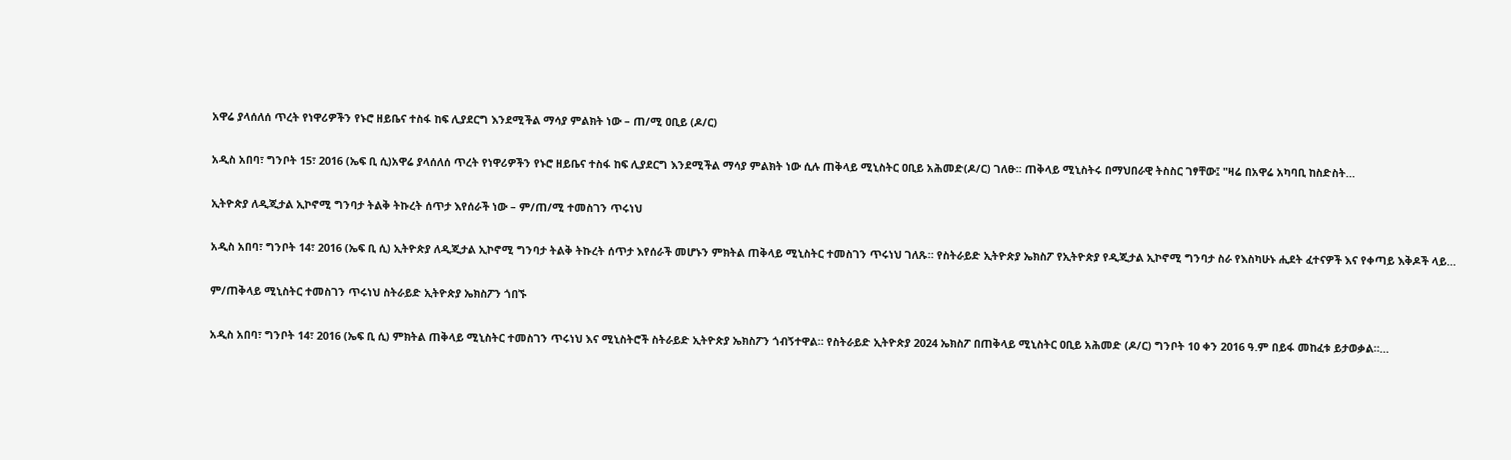አዋሬ ያላሰለሰ ጥረት የነዋሪዎችን የኑሮ ዘይቤና ተስፋ ከፍ ሊያደርግ እንደሚችል ማሳያ ምልክት ነው – ጠ/ሚ ዐቢይ (ዶ/ር)

አዲስ አበባ፣ ግንቦት 15፣ 2016 (ኤፍ ቢ ሲ)አዋሬ ያላሰለሰ ጥረት የነዋሪዎችን የኑሮ ዘይቤና ተስፋ ከፍ ሊያደርግ እንደሚችል ማሳያ ምልክት ነው ሲሉ ጠቅላይ ሚኒስትር ዐቢይ አሕመድ(ዶ/ር) ገለፁ፡፡ ጠቅላይ ሚኒስትሩ በማህበራዊ ትስስር ገፃቸው፤ "ዛሬ በአዋሬ አካባቢ ከስድስት…

ኢትዮጵያ ለዲጂታል ኢኮኖሚ ግንባታ ትልቅ ትኩረት ሰጥታ እየሰራች ነው – ም/ጠ/ሚ ተመስገን ጥሩነህ

አዲስ አበባ፣ ግንቦት 14፣ 2016 (ኤፍ ቢ ሲ) ኢትዮጵያ ለዲጂታል ኢኮኖሚ ግንባታ ትልቅ ትኩረት ሰጥታ እየሰራች መሆኑን ምክትል ጠቅላይ ሚኒስትር ተመስገን ጥሩነህ ገለጹ። የስትራይድ ኢትዮጵያ ኤክስፖ የኢትዮጵያ የዲጂታል ኢኮኖሚ ግንባታ ስራ የእስካሁኑ ሒደት ፈተናዎች እና የቀጣይ እቅዶች ላይ…

ም/ጠቅላይ ሚኒስትር ተመስገን ጥሩነህ ስትራይድ ኢትዮጵያ ኤክስፖን ጎበኙ

አዲስ አበባ፣ ግንቦት 14፣ 2016 (ኤፍ ቢ ሲ) ምክትል ጠቅላይ ሚኒስትር ተመስገን ጥሩነህ እና ሚኒስትሮች ስትራይድ ኢትዮጵያ ኤክስፖን ጎብኝተዋል። የስትራይድ ኢትዮጵያ 2024 ኤክስፖ በጠቅላይ ሚኒስትር ዐቢይ አሕመድ (ዶ/ር) ግንቦት 10 ቀን 2016 ዓ.ም በይፋ መከፈቱ ይታወቃል።…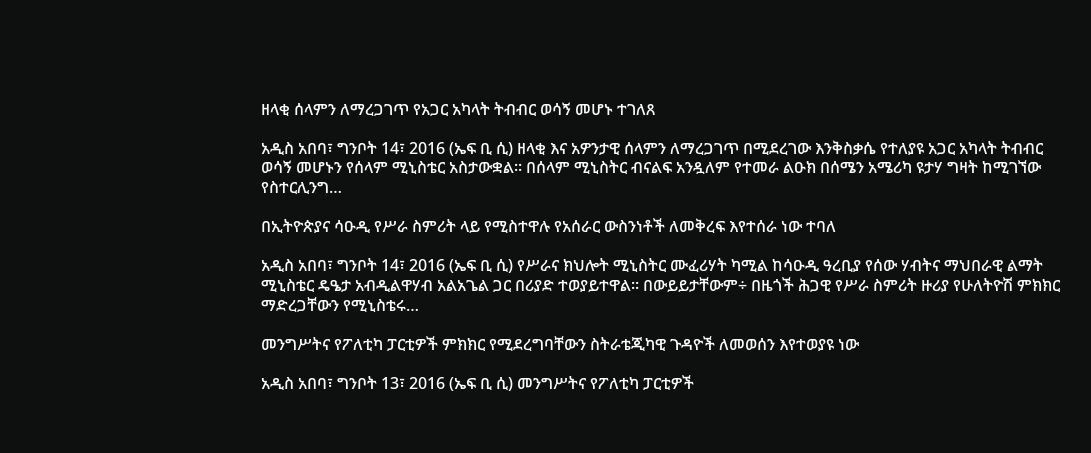ዘላቂ ሰላምን ለማረጋገጥ የአጋር አካላት ትብብር ወሳኝ መሆኑ ተገለጸ

አዲስ አበባ፣ ግንቦት 14፣ 2016 (ኤፍ ቢ ሲ) ዘላቂ እና አዎንታዊ ሰላምን ለማረጋገጥ በሚደረገው እንቅስቃሴ የተለያዩ አጋር አካላት ትብብር ወሳኝ መሆኑን የሰላም ሚኒስቴር አስታውቋል፡፡ በሰላም ሚኒስትር ብናልፍ አንዷለም የተመራ ልዑክ በሰሜን አሜሪካ ዩታሃ ግዛት ከሚገኘው የስተርሊንግ…

በኢትዮጵያና ሳዑዲ የሥራ ስምሪት ላይ የሚስተዋሉ የአሰራር ውስንነቶች ለመቅረፍ እየተሰራ ነው ተባለ

አዲስ አበባ፣ ግንቦት 14፣ 2016 (ኤፍ ቢ ሲ) የሥራና ክህሎት ሚኒስትር ሙፈሪሃት ካሚል ከሳዑዲ ዓረቢያ የሰው ሃብትና ማህበራዊ ልማት ሚኒስቴር ዴዔታ አብዲልዋሃብ አልአጌል ጋር በሪያድ ተወያይተዋል፡፡ በውይይታቸውም÷ በዜጎች ሕጋዊ የሥራ ስምሪት ዙሪያ የሁለትዮሽ ምክክር ማድረጋቸውን የሚኒስቴሩ…

መንግሥትና የፖለቲካ ፓርቲዎች ምክክር የሚደረግባቸውን ስትራቴጂካዊ ጉዳዮች ለመወሰን እየተወያዩ ነው

አዲስ አበባ፣ ግንቦት 13፣ 2016 (ኤፍ ቢ ሲ) መንግሥትና የፖለቲካ ፓርቲዎች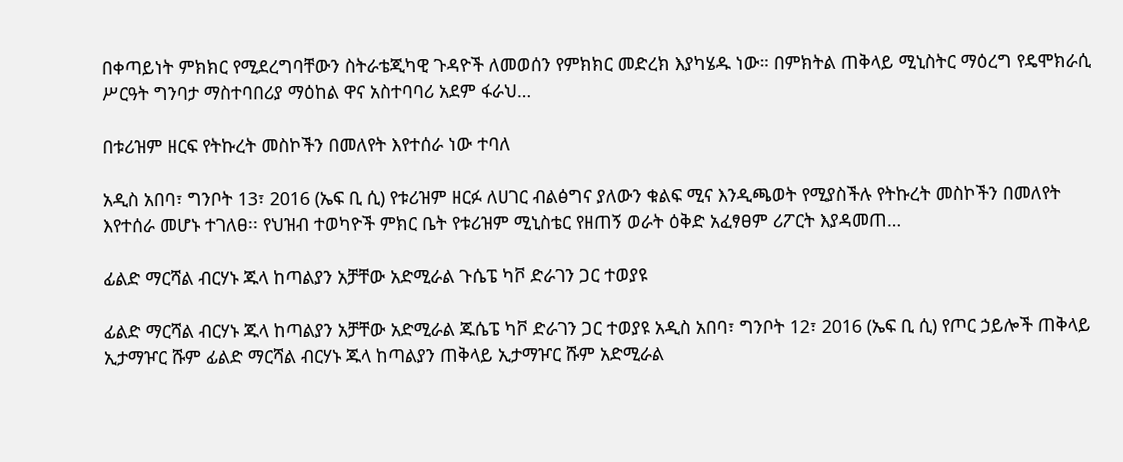በቀጣይነት ምክክር የሚደረግባቸውን ስትራቴጂካዊ ጉዳዮች ለመወሰን የምክክር መድረክ እያካሄዱ ነው። በምክትል ጠቅላይ ሚኒስትር ማዕረግ የዴሞክራሲ ሥርዓት ግንባታ ማስተባበሪያ ማዕከል ዋና አስተባባሪ አደም ፋራህ…

በቱሪዝም ዘርፍ የትኩረት መስኮችን በመለየት እየተሰራ ነው ተባለ

አዲስ አበባ፣ ግንቦት 13፣ 2016 (ኤፍ ቢ ሲ) የቱሪዝም ዘርፉ ለሀገር ብልፅግና ያለውን ቁልፍ ሚና እንዲጫወት የሚያስችሉ የትኩረት መስኮችን በመለየት እየተሰራ መሆኑ ተገለፀ፡፡ የህዝብ ተወካዮች ምክር ቤት የቱሪዝም ሚኒስቴር የዘጠኝ ወራት ዕቅድ አፈፃፀም ሪፖርት እያዳመጠ…

ፊልድ ማርሻል ብርሃኑ ጁላ ከጣልያን አቻቸው አድሚራል ጉሴፔ ካቮ ድራገን ጋር ተወያዩ

ፊልድ ማርሻል ብርሃኑ ጁላ ከጣልያን አቻቸው አድሚራል ጁሴፔ ካቮ ድራገን ጋር ተወያዩ አዲስ አበባ፣ ግንቦት 12፣ 2016 (ኤፍ ቢ ሲ) የጦር ኃይሎች ጠቅላይ ኢታማዦር ሹም ፊልድ ማርሻል ብርሃኑ ጁላ ከጣልያን ጠቅላይ ኢታማዦር ሹም አድሚራል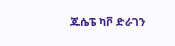ጁሴፔ ካቮ ድራገን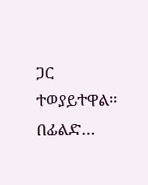ጋር ተወያይተዋል፡፡ በፊልድ…